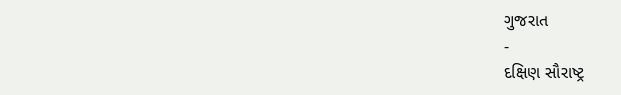ગુજરાત
-
દક્ષિણ સૌરાષ્ટ્ર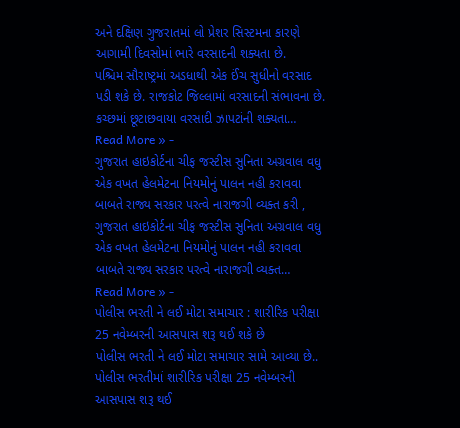અને દક્ષિણ ગુજરાતમાં લો પ્રેશર સિસ્ટમના કારણે આગામી દિવસોમાં ભારે વરસાદની શક્યતા છે.
પશ્ચિમ સૌરાષ્ટ્રમાં અડધાથી એક ઈંચ સુધીનો વરસાદ પડી શકે છે. રાજકોટ જિલ્લામાં વરસાદની સંભાવના છે. કચ્છમાં છૂટાછવાયા વરસાદી ઝાપટાંની શક્યતા…
Read More » -
ગુજરાત હાઇકોર્ટના ચીફ જસ્ટીસ સુનિતા અગ્રવાલ વધુ એક વખત હેલમેટના નિયમોનું પાલન નહી કરાવવા બાબતે રાજ્ય સરકાર પરત્વે નારાજગી વ્યક્ત કરી ,
ગુજરાત હાઇકોર્ટના ચીફ જસ્ટીસ સુનિતા અગ્રવાલ વધુ એક વખત હેલમેટના નિયમોનું પાલન નહી કરાવવા બાબતે રાજ્ય સરકાર પરત્વે નારાજગી વ્યક્ત…
Read More » -
પોલીસ ભરતી ને લઈ મોટા સમાચાર : શારીરિક પરીક્ષા 25 નવેમ્બરની આસપાસ શરૂ થઈ શકે છે
પોલીસ ભરતી ને લઈ મોટા સમાચાર સામે આવ્યા છે.. પોલીસ ભરતીમાં શારીરિક પરીક્ષા 25 નવેમ્બરની આસપાસ શરૂ થઈ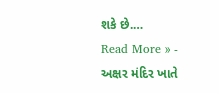શકે છે.…
Read More » -
અક્ષર મંદિર ખાતે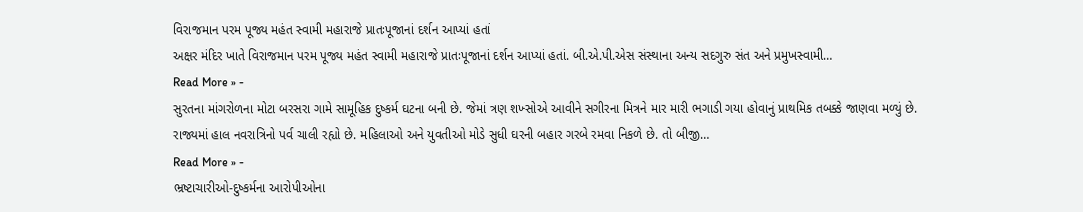વિરાજમાન પરમ પૂજ્ય મહંત સ્વામી મહારાજે પ્રાતઃપૂજાનાં દર્શન આપ્યાં હતાં
અક્ષર મંદિર ખાતે વિરાજમાન પરમ પૂજ્ય મહંત સ્વામી મહારાજે પ્રાતઃપૂજાનાં દર્શન આપ્યાં હતાં. બી.એ.પી.એસ સંસ્થાના અન્ય સદગુરુ સંત અને પ્રમુખસ્વામી…
Read More » -
સુરતના માંગરોળના મોટા બરસરા ગામે સામૂહિક દુષ્કર્મ ઘટના બની છે. જેમાં ત્રણ શખ્સોએ આવીને સગીરના મિત્રને માર મારી ભગાડી ગયા હોવાનું પ્રાથમિક તબક્કે જાણવા મળ્યું છે.
રાજ્યમાં હાલ નવરાત્રિનો પર્વ ચાલી રહ્યો છે. મહિલાઓ અને યુવતીઓ મોડે સુધી ઘરની બહાર ગરબે રમવા નિકળે છે. તો બીજી…
Read More » -
ભ્રષ્ટાચારીઓ-દુષ્કર્મના આરોપીઓના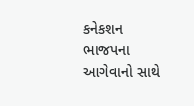કનેકશન ભાજપના આગેવાનો સાથે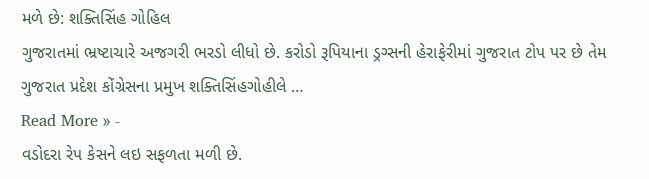મળે છે: શક્તિસિંહ ગોહિલ
ગુજરાતમાં ભ્રષ્ટાચારે અજગરી ભરડો લીધો છે. કરોડો રૂપિયાના ડ્રગ્સની હેરાફેરીમાં ગુજરાત ટોપ પર છે તેમ ગુજરાત પ્રદેશ કોંગ્રેસના પ્રમુખ શક્તિસિંહગોહીલે …
Read More » -
વડોદરા રેપ કેસને લઇ સફળતા મળી છે.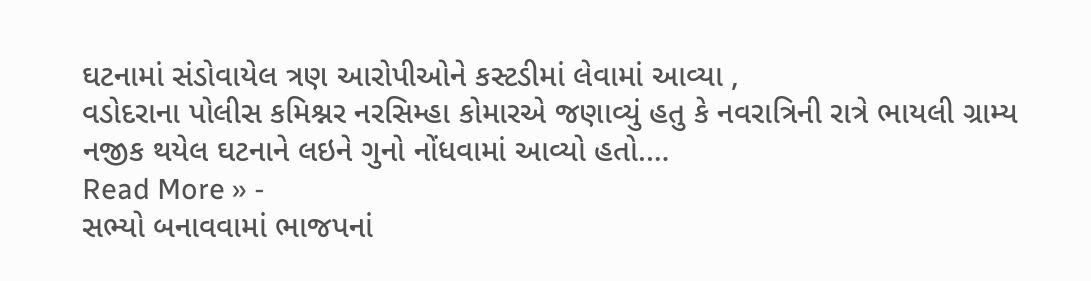ઘટનામાં સંડોવાયેલ ત્રણ આરોપીઓને કસ્ટડીમાં લેવામાં આવ્યા ,
વડોદરાના પોલીસ કમિશ્નર નરસિમ્હા કોમારએ જણાવ્યું હતુ કે નવરાત્રિની રાત્રે ભાયલી ગ્રામ્ય નજીક થયેલ ઘટનાને લઇને ગુનો નોંધવામાં આવ્યો હતો.…
Read More » -
સભ્યો બનાવવામાં ભાજપનાં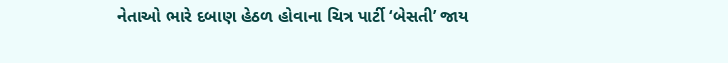નેતાઓ ભારે દબાણ હેઠળ હોવાના ચિત્ર પાર્ટી ‘બેસતી’ જાય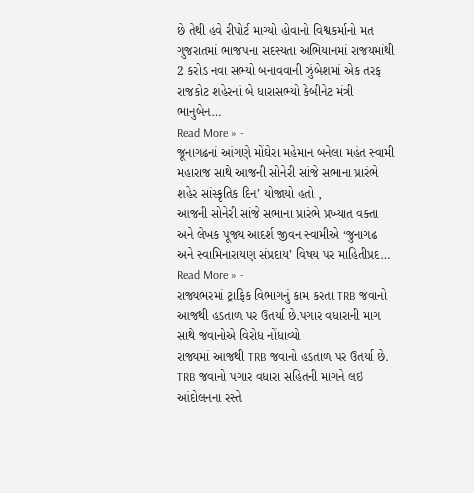છે તેથી હવે રીપોર્ટ માગ્યો હોવાનો વિશ્વકર્માનો મત
ગુજરાતમાં ભાજપના સદસ્યતા અભિયાનમાં રાજયમાંથી 2 કરોડ નવા સભ્યો બનાવવાની ઝુંબેશમાં એક તરફ રાજકોટ શહેરનાં બે ધારાસભ્યો કેબીનેટ મંત્રી ભાનુબેન…
Read More » -
જૂનાગઢનાં આંગણે મોંઘેરા મહેમાન બનેલા મહંત સ્વામી મહારાજ સાથે આજની સોનેરી સાંજે સભાના પ્રારંભે શહેર સાંસ્કૃતિક દિન’ યોજાયો હતો ,
આજની સોનેરી સાંજે સભાના પ્રારંભે પ્રખ્યાત વક્તા અને લેખક પૂજ્ય આદર્શ જીવન સ્વામીએ ‘જુનાગઢ અને સ્વામિનારાયણ સંપ્રદાય’ વિષય પર માહિતીપ્રદ…
Read More » -
રાજ્યભરમાં ટ્રાફિક વિભાગનું કામ કરતા TRB જવાનો આજથી હડતાળ પર ઉતર્યા છે.પગાર વધારાની માગ સાથે જવાનોએ વિરોધ નોંધાવ્યો
રાજ્યમાં આજથી TRB જવાનો હડતાળ પર ઉતર્યા છે. TRB જવાનો પગાર વધારા સહિતની માગને લઇ આંદોલનના રસ્તે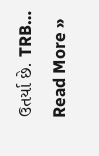ઉતર્યા છે. TRB…
Read More »